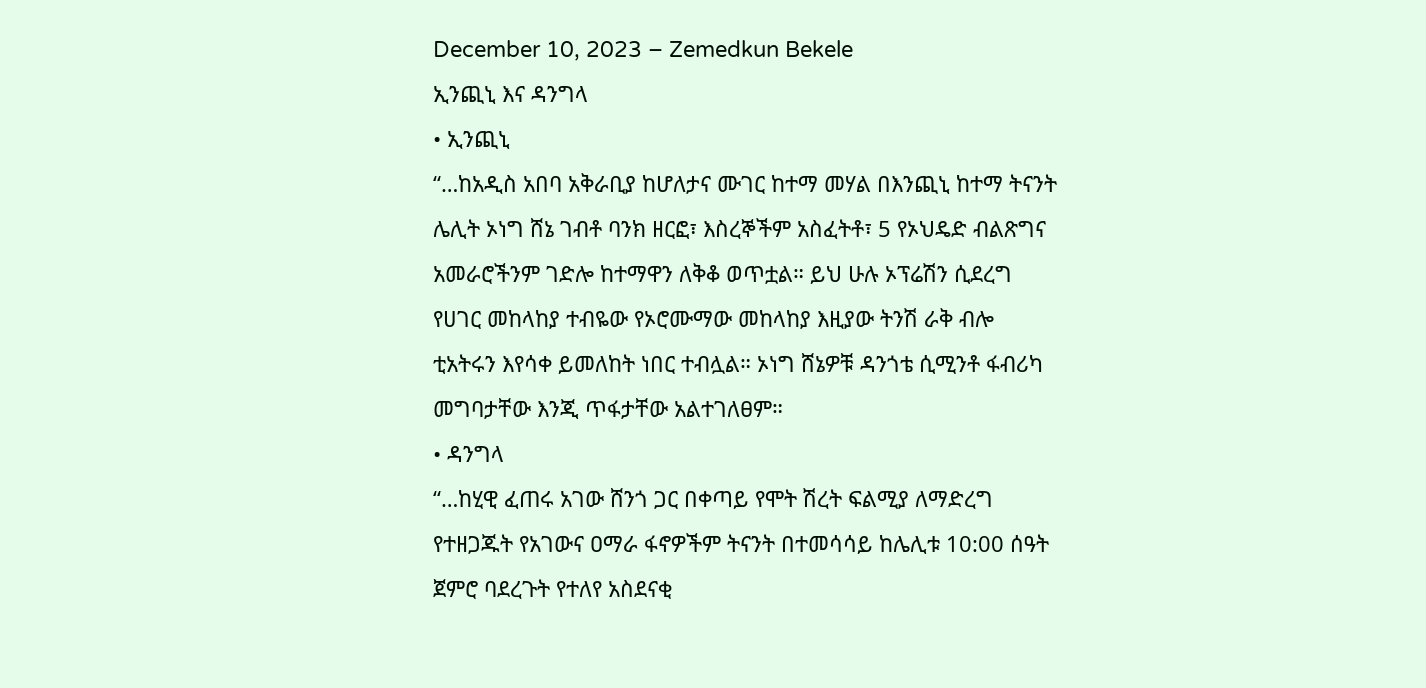December 10, 2023 – Zemedkun Bekele
ኢንጪኒ እና ዳንግላ
• ኢንጪኒ
“…ከአዲስ አበባ አቅራቢያ ከሆለታና ሙገር ከተማ መሃል በእንጪኒ ከተማ ትናንት ሌሊት ኦነግ ሸኔ ገብቶ ባንክ ዘርፎ፣ እስረኞችም አስፈትቶ፣ 5 የኦህዴድ ብልጽግና አመራሮችንም ገድሎ ከተማዋን ለቅቆ ወጥቷል። ይህ ሁሉ ኦፕሬሽን ሲደረግ የሀገር መከላከያ ተብዬው የኦሮሙማው መከላከያ እዚያው ትንሽ ራቅ ብሎ ቲአትሩን እየሳቀ ይመለከት ነበር ተብሏል። ኦነግ ሸኔዎቹ ዳንጎቴ ሲሚንቶ ፋብሪካ መግባታቸው እንጂ ጥፋታቸው አልተገለፀም።
• ዳንግላ
“…ከሂዊ ፈጠሩ አገው ሸንጎ ጋር በቀጣይ የሞት ሽረት ፍልሚያ ለማድረግ የተዘጋጁት የአገውና ዐማራ ፋኖዎችም ትናንት በተመሳሳይ ከሌሊቱ 10:00 ሰዓት ጀምሮ ባደረጉት የተለየ አስደናቂ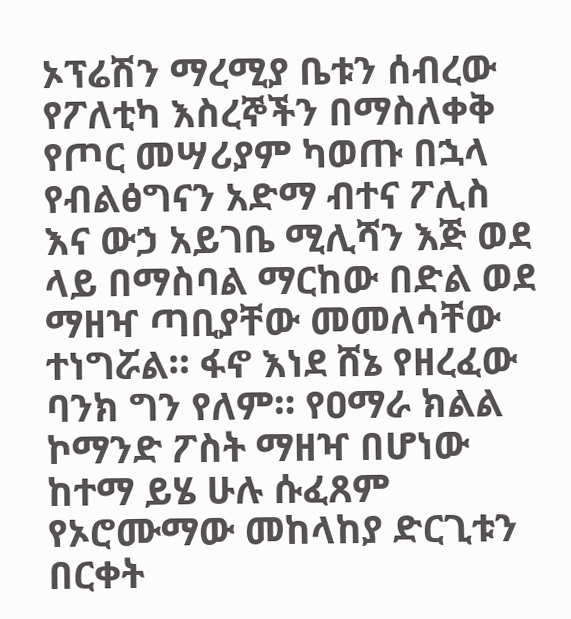ኦፕሬሽን ማረሚያ ቤቱን ሰብረው የፖለቲካ እስረኞችን በማስለቀቅ የጦር መሣሪያም ካወጡ በኋላ የብልፅግናን አድማ ብተና ፖሊስ እና ውኃ አይገቤ ሚሊሻን እጅ ወደ ላይ በማስባል ማርከው በድል ወደ ማዘዣ ጣቢያቸው መመለሳቸው ተነግሯል። ፋኖ እነደ ሸኔ የዘረፈው ባንክ ግን የለም። የዐማራ ክልል ኮማንድ ፖስት ማዘዣ በሆነው ከተማ ይሄ ሁሉ ሱፈጸም የኦሮሙማው መከላከያ ድርጊቱን በርቀት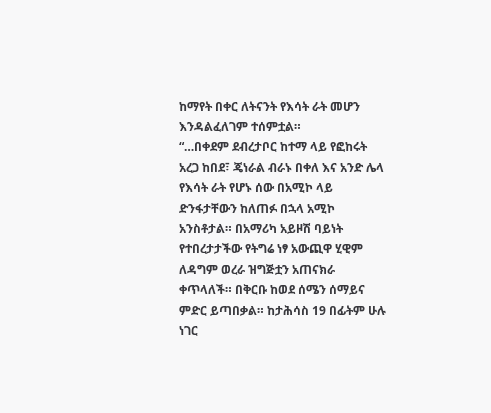ከማየት በቀር ለትናንት የእሳት ራት መሆን እንዳልፈለገም ተሰምቷል።
“…በቀደም ደብረታቦር ከተማ ላይ የፎከሩት አረጋ ከበደ፣ ጄነራል ብራኑ በቀለ እና አንድ ሌላ የእሳት ራት የሆኑ ሰው በአሚኮ ላይ ድንፋታቸውን ከለጠፉ በኋላ አሚኮ አንስቶታል። በአማሪካ አይዞሽ ባይነት የተበረታታችው የትግሬ ነፃ አውጪዋ ሂዊም ለዳግም ወረራ ዝግጅቷን አጠናክራ ቀጥላለች። በቅርቡ ከወደ ሰሜን ሰማይና ምድር ይጣበቃል። ከታሕሳስ 19 በፊትም ሁሉ ነገር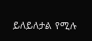ይለይለታል የሚሉ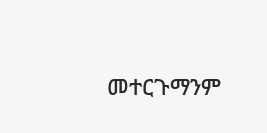መተርጉማንም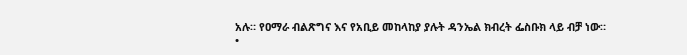አሉ። የዐማራ ብልጽግና እና የአቢይ መከላከያ ያሉት ዳንኤል ክብረት ፌስቡክ ላይ ብቻ ነው።
•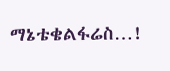ማኔቴቄልፋሬስ…!